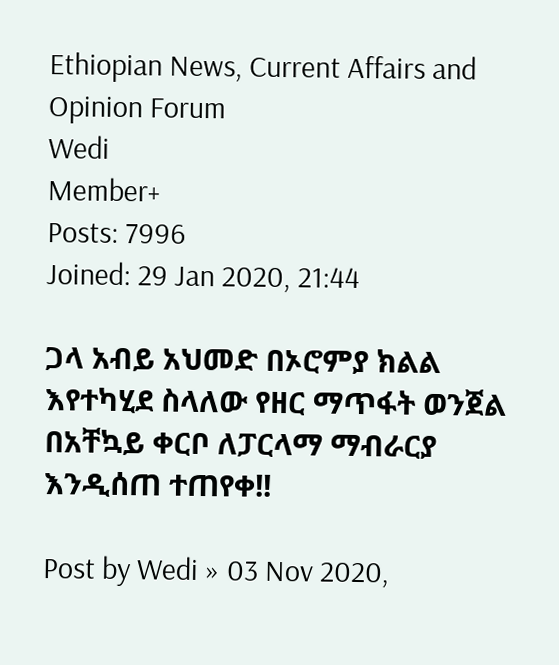Ethiopian News, Current Affairs and Opinion Forum
Wedi
Member+
Posts: 7996
Joined: 29 Jan 2020, 21:44

ጋላ አብይ አህመድ በኦሮምያ ክልል እየተካሂደ ስላለው የዘር ማጥፋት ወንጀል በአቸኳይ ቀርቦ ለፓርላማ ማብራርያ እንዲሰጠ ተጠየቀ!!

Post by Wedi » 03 Nov 2020,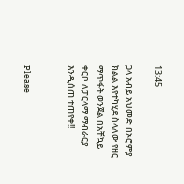13:45

ጋላ አብይ አህመድ በኦሮምያ ክልል እየተካሂደ ስላለው የዘር ማጥፋት ወንጀል በአቸኳይ ቀርቦ ለፓርላማ ማብራርያ እንዲሰጠ ተጠየቀ!!


Please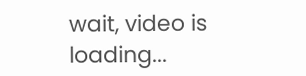wait, video is loading...